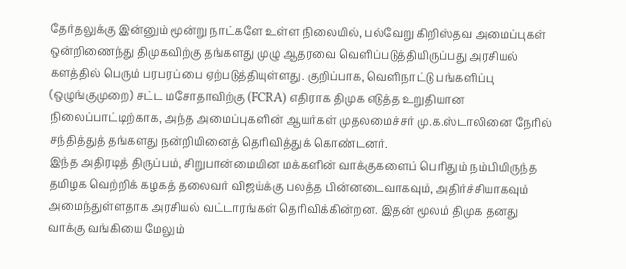தேர்தலுக்கு இன்னும் மூன்று நாட்களே உள்ள நிலையில், பல்வேறு கிறிஸ்தவ அமைப்புகள் ஒன்றிணைந்து திமுகவிற்கு தங்களது முழு ஆதரவை வெளிப்படுத்தியிருப்பது அரசியல் களத்தில் பெரும் பரபரப்பை ஏற்படுத்தியுள்ளது. குறிப்பாக, வெளிநாட்டு பங்களிப்பு (ஒழுங்குமுறை) சட்ட மசோதாவிற்கு (FCRA) எதிராக திமுக எடுத்த உறுதியான நிலைப்பாட்டிற்காக, அந்த அமைப்புகளின் ஆயர்கள் முதலமைச்சர் மு.க.ஸ்டாலினை நேரில் சந்தித்துத் தங்களது நன்றியினைத் தெரிவித்துக் கொண்டனர்.
இந்த அதிரடித் திருப்பம், சிறுபான்மையின மக்களின் வாக்குகளைப் பெரிதும் நம்பியிருந்த தமிழக வெற்றிக் கழகத் தலைவர் விஜய்க்கு பலத்த பின்னடைவாகவும், அதிர்ச்சியாகவும் அமைந்துள்ளதாக அரசியல் வட்டாரங்கள் தெரிவிக்கின்றன. இதன் மூலம் திமுக தனது வாக்கு வங்கியை மேலும்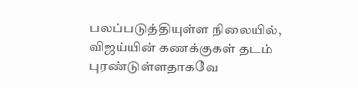பலப்படுத்தியுள்ள நிலையில், விஜய்யின் கணக்குகள் தடம் புரண்டுள்ளதாகவே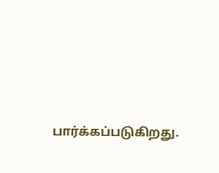பார்க்கப்படுகிறது.